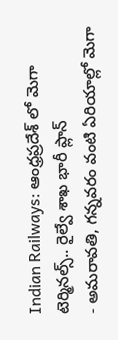Indian Railways: ఆంధ్రప్రదేశ్ లో మెగా టెర్మినల్స్.. రైల్వే శాఖ భారీ ప్లాన్
- అమరావతి, గన్నవరం వంటి ఏరియాల్లో మెగా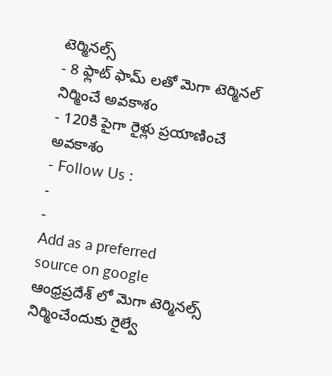టెర్మినల్స్
- 8 ఫ్లాట్ ఫామ్ లతో మెగా టెర్మినల్ నిర్మించే అవకాశం
- 120కి పైగా రైళ్లు ప్రయాణించే అవకాశం
- Follow Us :
-
-
Add as a preferred
source on google
ఆంధ్రప్రదేశ్ లో మెగా టెర్మినల్స్ నిర్మించేందుకు రైల్వే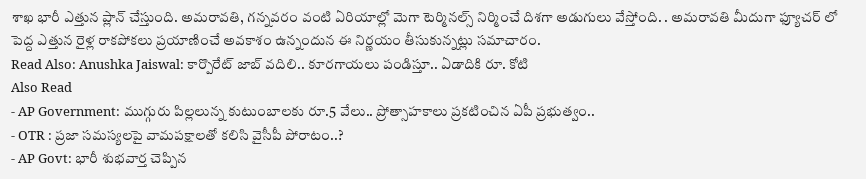శాఖ భారీ ఎత్తున ప్లాన్ చేస్తుంది. అమరావతి, గన్నవరం వంటి ఏరియాల్లో మెగా టెర్మినల్స్ నిర్మించే దిశగా అడుగులు వేస్తోంది. . అమరావతి మీదుగా ఫ్యూచర్ లో పెద్ద ఎత్తున రైళ్ల రాకపోకలు ప్రయాణించే అవకాశం ఉన్నందున ఈ నిర్ణయం తీసుకున్నట్లు సమాచారం.
Read Also: Anushka Jaiswal: కార్పొరేట్ జాబ్ వదిలి.. కూరగాయలు పండిస్తూ.. ఏడాదికి రూ. కోటి
Also Read
- AP Government: ముగ్గురు పిల్లలున్న కుటుంబాలకు రూ.5 వేలు.. ప్రోత్సాహకాలు ప్రకటించిన ఏపీ ప్రభుత్వం..
- OTR : ప్రజా సమస్యలపై వామపక్షాలతో కలిసి వైసీపీ పోరాటం..?
- AP Govt: భారీ శుభవార్త చెప్పిన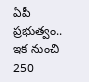ఏపీ ప్రభుత్వం.. ఇక నుంచి 250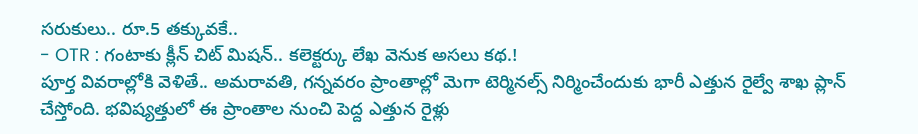సరుకులు.. రూ.5 తక్కువకే..
- OTR : గంటాకు క్లీన్ చిట్ మిషన్.. కలెక్టర్కు లేఖ వెనుక అసలు కథ.!
పూర్త వివరాల్లోకి వెళితే.. అమరావతి, గన్నవరం ప్రాంతాల్లో మెగా టెర్మినల్స్ నిర్మించేందుకు భారీ ఎత్తున రైల్వే శాఖ ప్లాన్ చేస్తోంది. భవిష్యత్తులో ఈ ప్రాంతాల నుంచి పెద్ద ఎత్తున రైళ్లు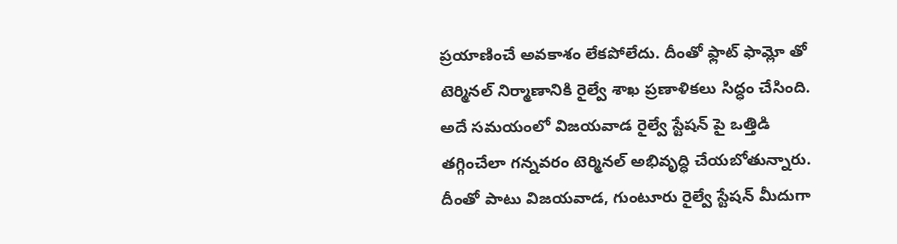ప్రయాణించే అవకాశం లేకపోలేదు. దీంతో ఫ్లాట్ ఫామ్లో తో టెర్మినల్ నిర్మాణానికి రైల్వే శాఖ ప్రణాళికలు సిద్ధం చేసింది. అదే సమయంలో విజయవాడ రైల్వే స్టేషన్ పై ఒత్తిడి తగ్గించేలా గన్నవరం టెర్మినల్ అభివృద్ధి చేయబోతున్నారు. దీంతో పాటు విజయవాడ, గుంటూరు రైల్వే స్టేషన్ మీదుగా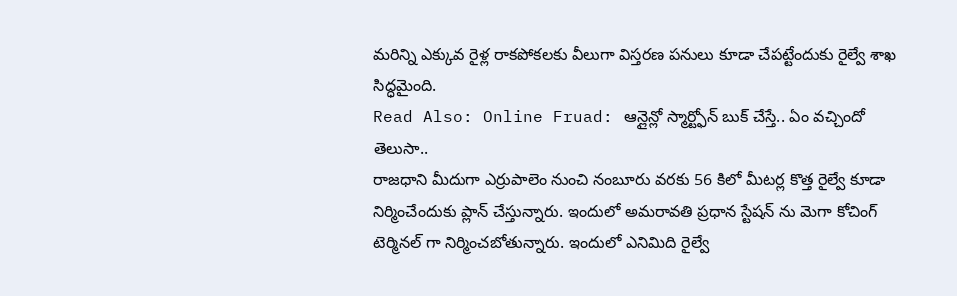మరిన్ని ఎక్కువ రైళ్ల రాకపోకలకు వీలుగా విస్తరణ పనులు కూడా చేపట్టేందుకు రైల్వే శాఖ సిద్ధమైంది.
Read Also: Online Fruad: ఆన్లైన్లో స్మార్ట్ఫోన్ బుక్ చేస్తే.. ఏం వచ్చిందో తెలుసా..
రాజధాని మీదుగా ఎర్రుపాలెం నుంచి నంబూరు వరకు 56 కిలో మీటర్ల కొత్త రైల్వే కూడా నిర్మించేందుకు ప్లాన్ చేస్తున్నారు. ఇందులో అమరావతి ప్రధాన స్టేషన్ ను మెగా కోచింగ్ టెర్మినల్ గా నిర్మించబోతున్నారు. ఇందులో ఎనిమిది రైల్వే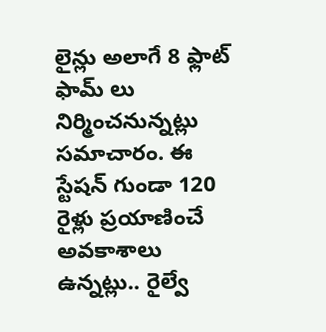లైన్లు అలాగే 8 ఫ్లాట్ ఫామ్ లు నిర్మించనున్నట్లు సమాచారం. ఈ స్టేషన్ గుండా 120 రైళ్లు ప్రయాణించే అవకాశాలు ఉన్నట్లు.. రైల్వే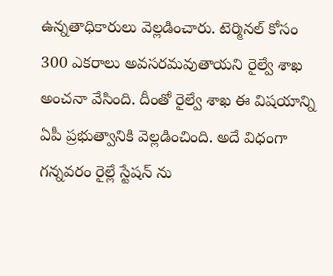ఉన్నతాధికారులు వెల్లడించారు. టెర్మినల్ కోసం 300 ఎకరాలు అవసరమవుతాయని రైల్వే శాఖ అంచనా వేసింది. దీంతో రైల్వే శాఖ ఈ విషయాన్ని ఏపీ ప్రభుత్వానికి వెల్లడించింది. అదే విధంగా గన్నవరం రైల్లే స్టేషన్ ను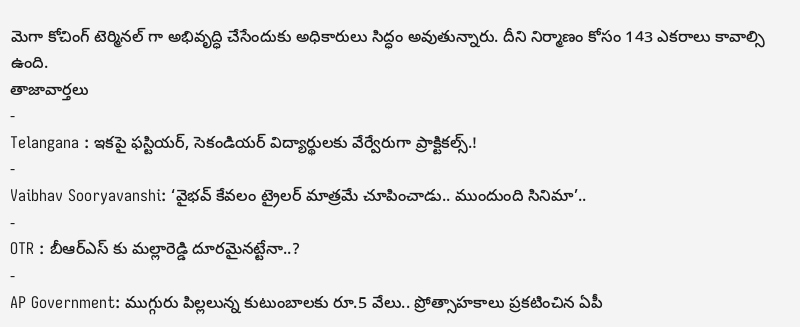మెగా కోచింగ్ టెర్మినల్ గా అభివృద్ధి చేసేందుకు అధికారులు సిద్ధం అవుతున్నారు. దీని నిర్మాణం కోసం 143 ఎకరాలు కావాల్సి ఉంది.
తాజావార్తలు
-
Telangana : ఇకపై ఫస్టియర్, సెకండియర్ విద్యార్థులకు వేర్వేరుగా ప్రాక్టికల్స్.!
-
Vaibhav Sooryavanshi: ‘వైభవ్ కేవలం ట్రైలర్ మాత్రమే చూపించాడు.. ముందుంది సినిమా’..
-
OTR : బీఆర్ఎస్ కు మల్లారెడ్డి దూరమైనట్టేనా..?
-
AP Government: ముగ్గురు పిల్లలున్న కుటుంబాలకు రూ.5 వేలు.. ప్రోత్సాహకాలు ప్రకటించిన ఏపీ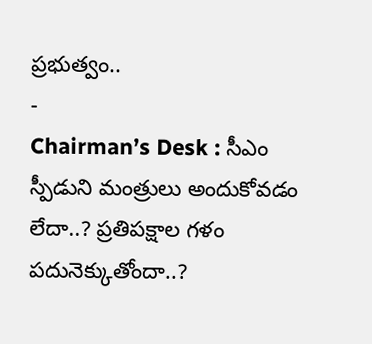ప్రభుత్వం..
-
Chairman’s Desk : సీఎం స్పీడుని మంత్రులు అందుకోవడం లేదా..? ప్రతిపక్షాల గళం పదునెక్కుతోందా..?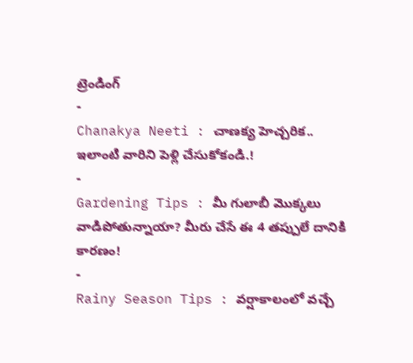ట్రెండింగ్
-
Chanakya Neeti : చాణక్య హెచ్చరిక.. ఇలాంటి వారిని పెళ్లి చేసుకోకండి.!
-
Gardening Tips : మీ గులాబీ మొక్కలు వాడిపోతున్నాయా? మీరు చేసే ఈ 4 తప్పులే దానికి కారణం!
-
Rainy Season Tips : వర్షాకాలంలో వచ్చే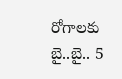రోగాలకు బై..బై.. 5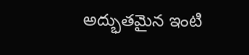అద్భుతమైన ఇంటి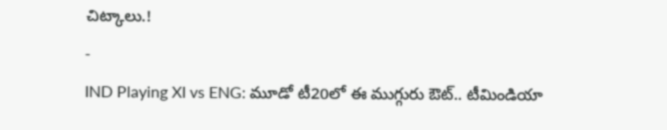చిట్కాలు.!
-
IND Playing XI vs ENG: మూడో టీ20లో ఈ ముగ్గురు ఔట్.. టీమిండియా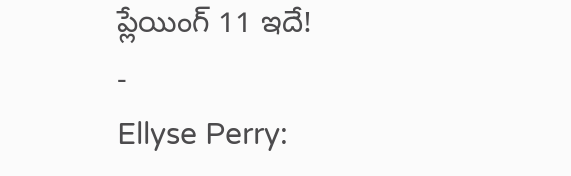ప్లేయింగ్ 11 ఇదే!
-
Ellyse Perry: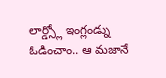లార్డ్స్లో ఇంగ్లండ్ను ఓడించాం.. ఆ మజానే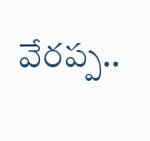వేరప్ప..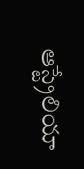ఆస్ట్రేలియా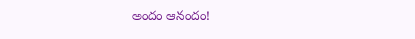అందం ఆనందం!